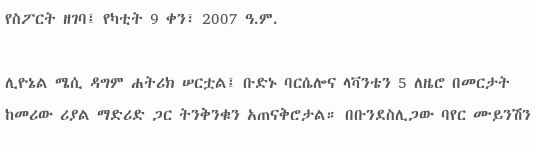የስፖርት ዘገባ፤ የካቲት 9 ቀን፣ 2007 ዓ.ም.

ሊዮኔል ሜሲ ዳግም ሐትሪክ ሠርቷል፤ ቡድኑ ባርሴሎና ላቫንቴን 5 ለዜሮ በመርታት ከመሪው ሪያል ማድሪድ ጋር ትንቅንቁን አጠናቅሮታል። በቡንደስሊጋው ባየር ሙይንሽን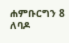ሐምቡርግን 8 ለባዶ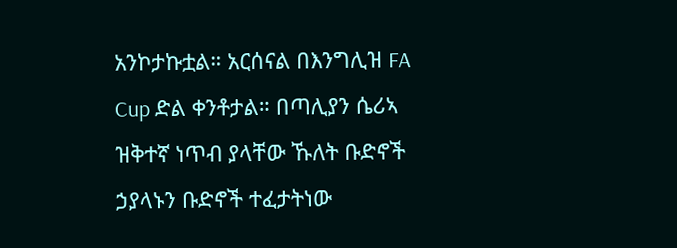አንኮታኩቷል። አርሰናል በእንግሊዝ FA Cup ድል ቀንቶታል። በጣሊያን ሴሪኣ ዝቅተኛ ነጥብ ያላቸው ኹለት ቡድኖች ኃያላኑን ቡድኖች ተፈታትነው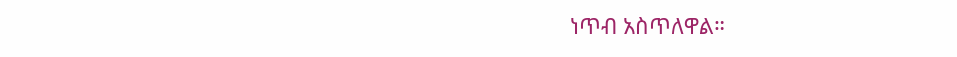ነጥብ አስጥለዋል።